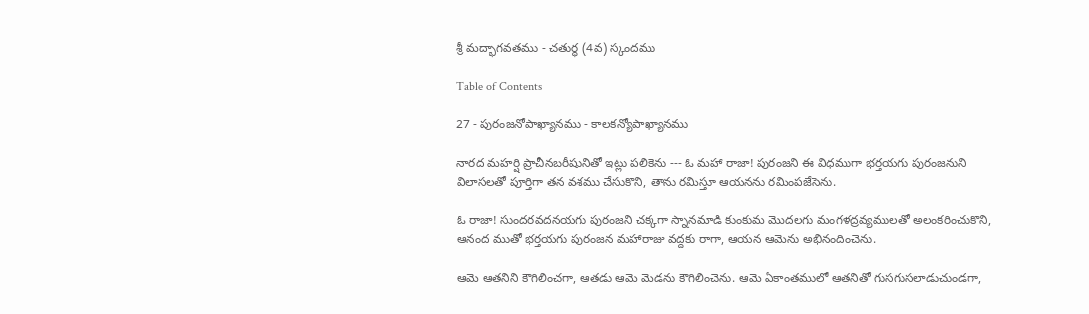శ్రీ మద్భాగవతము - చతుర్థ (4వ) స్కందము

Table of Contents

27 - పురంజనోపాఖ్యానము - కాలకన్యోపాఖ్యానము

నారద మహర్షి ప్రాచీనబరీషునితో ఇట్లు పలికెను --- ఓ మహా రాజా! పురంజని ఈ విధముగా భర్తయగు పురంజనుని విలాసలతో పూర్తిగా తన వశము చేసుకొని, తాను రమిస్తూ ఆయనను రమింపజేసెను.

ఓ రాజా! సుందరవదనయగు పురంజని చక్కగా స్నానమాడి కుంకుమ మొదలగు మంగళద్రవ్యములతో అలంకరించుకొని, ఆనంద ముతో భర్తయగు పురంజన మహారాజు వద్దకు రాగా, ఆయన ఆమెను అభినందించెను.

ఆమె ఆతనిని కౌగిలించగా, ఆతడు ఆమె మెడను కౌగిలించెను. ఆమె ఏకాంతములో ఆతనితో గుసగుసలాడుచుండగా,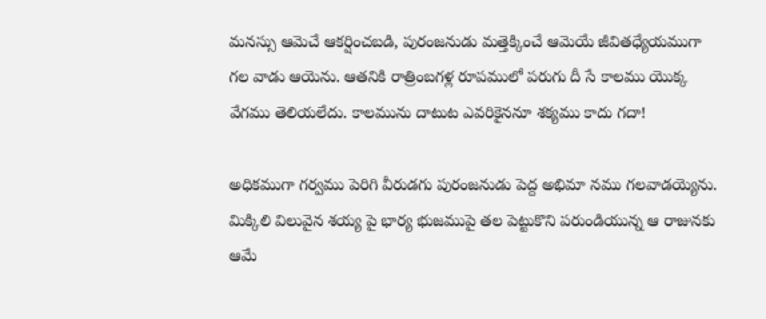మనస్సు ఆమెచే ఆకర్షించబడి, పురంజనుడు మత్తెక్కించే ఆమెయే జీవితధ్యేయముగా గల వాడు ఆయెను. ఆతనికి రాత్రింబగళ్ల రూపములో పరుగు దీ సే కాలము యొక్క వేగము తెలియలేదు. కాలమును దాటుట ఎవరికైననూ శక్యము కాదు గదా!

అధికముగా గర్వము పెరిగి వీరుడగు పురంజనుడు పెద్ద అభిమా నము గలవాడయ్యెను. మిక్కిలి విలువైన శయ్య పై భార్య భుజముపై తల పెట్టుకొని పరుండియున్న ఆ రాజునకు ఆమే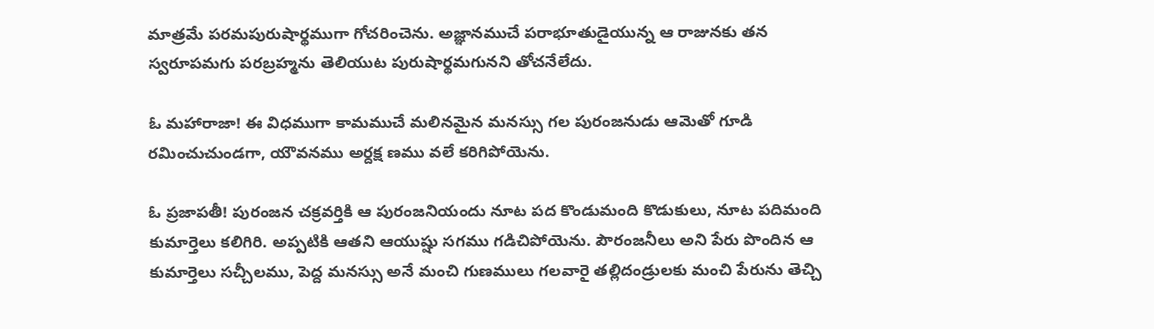మాత్రమే పరమపురుషార్థముగా గోచరించెను. అజ్ఞానముచే పరాభూతుడైయున్న ఆ రాజునకు తన స్వరూపమగు పరబ్రహ్మను తెలియుట పురుషార్థమగునని తోచనేలేదు.

ఓ మహారాజా! ఈ విధముగా కామముచే మలినమైన మనస్సు గల పురంజనుడు ఆమెతో గూడి రమించుచుండగా, యౌవనము అర్దక్ష ణము వలే కరిగిపోయెను.

ఓ ప్రజాపతీ! పురంజన చక్రవర్తికి ఆ పురంజనియందు నూట పద కొండుమంది కొడుకులు, నూట పదిమంది కుమార్తెలు కలిగిరి. అప్పటికి ఆతని ఆయుష్షు సగము గడిచిపోయెను. పౌరంజనీలు అని పేరు పొందిన ఆ కుమార్తెలు సచ్చీలము, పెద్ద మనస్సు అనే మంచి గుణములు గలవారై తల్లిదండ్రులకు మంచి పేరును తెచ్చి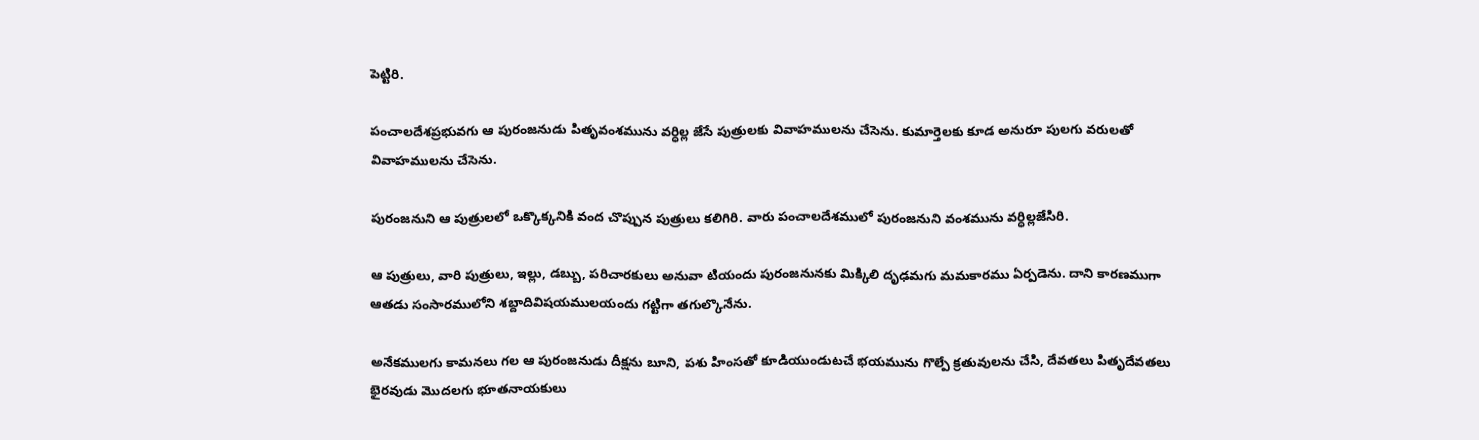పెట్టిరి.

పంచాలదేశప్రభువగు ఆ పురంజనుడు పితృవంశమును వర్ధిల్ల జేసే పుత్రులకు వివాహములను చేసెను. కుమార్తెలకు కూడ అనురూ పులగు వరులతో వివాహములను చేసెను.

పురంజనుని ఆ పుత్రులలో ఒక్కొక్కనికి వంద చొప్పున పుత్రులు కలిగిరి. వారు పంచాలదేశములో పురంజనుని వంశమును వర్ధిల్లజేసిరి.

ఆ పుత్రులు, వారి పుత్రులు, ఇల్లు, డబ్బు, పరిచారకులు అనువా టియందు పురంజనునకు మిక్కిలి దృఢమగు మమకారము ఏర్పడెను. దాని కారణముగా ఆతడు సంసారములోని శబ్దాదివిషయములయందు గట్టిగా తగుల్కొనేను.

అనేకములగు కామనలు గల ఆ పురంజనుడు దీక్షను బూని, పశు హింసతో కూడియుండుటచే భయమును గొల్పే క్రతువులను చేసి, దేవతలు పితృదేవతలు భైరవుడు మొదలగు భూతనాయకులు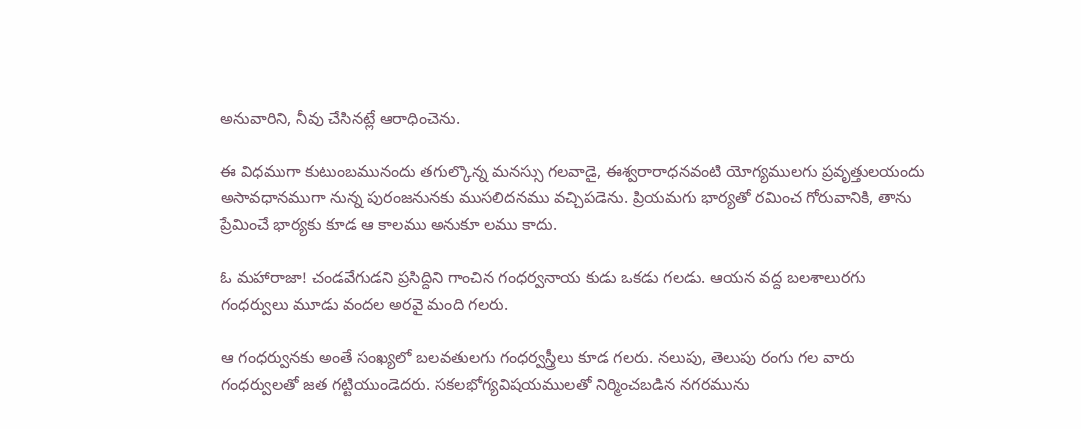అనువారిని, నీవు చేసినట్లే ఆరాధించెను.

ఈ విధముగా కుటుంబమునందు తగుల్కొన్న మనస్సు గలవాడై, ఈశ్వరారాధనవంటి యోగ్యములగు ప్రవృత్తులయందు అసావధానముగా నున్న పురంజనునకు ముసలిదనము వచ్చిపడెను. ప్రియమగు భార్యతో రమించ గోరువానికి, తాను ప్రేమించే భార్యకు కూడ ఆ కాలము అనుకూ లము కాదు.

ఓ మహారాజా! చండవేగుడని ప్రసిద్దిని గాంచిన గంధర్వనాయ కుడు ఒకడు గలడు. ఆయన వద్ద బలశాలురగు గంధర్వులు మూడు వందల అరవై మంది గలరు.

ఆ గంధర్వునకు అంతే సంఖ్యలో బలవతులగు గంధర్వస్త్రీలు కూడ గలరు. నలుపు, తెలుపు రంగు గల వారు గంధర్వులతో జత గట్టియుండెదరు. సకలభోగ్యవిషయములతో నిర్మించబడిన నగరమును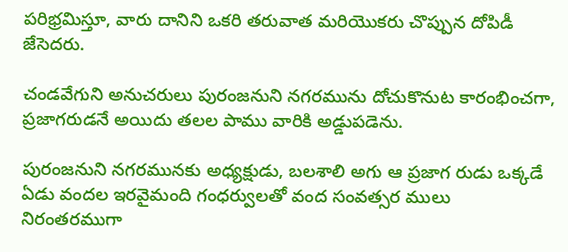పరిభ్రమిస్తూ, వారు దానిని ఒకరి తరువాత మరియొకరు చొప్పున దోపిడీ జేసెదరు.

చండవేగుని అనుచరులు పురంజనుని నగరమును దోచుకొనుట కారంభించగా, ప్రజాగరుడనే అయిదు తలల పాము వారికి అడ్డుపడెను.

పురంజనుని నగరమునకు అధ్యక్షుడు, బలశాలి అగు ఆ ప్రజాగ రుడు ఒక్కడే ఏడు వందల ఇరవైమంది గంధర్వులతో వంద సంవత్సర ములు నిరంతరముగా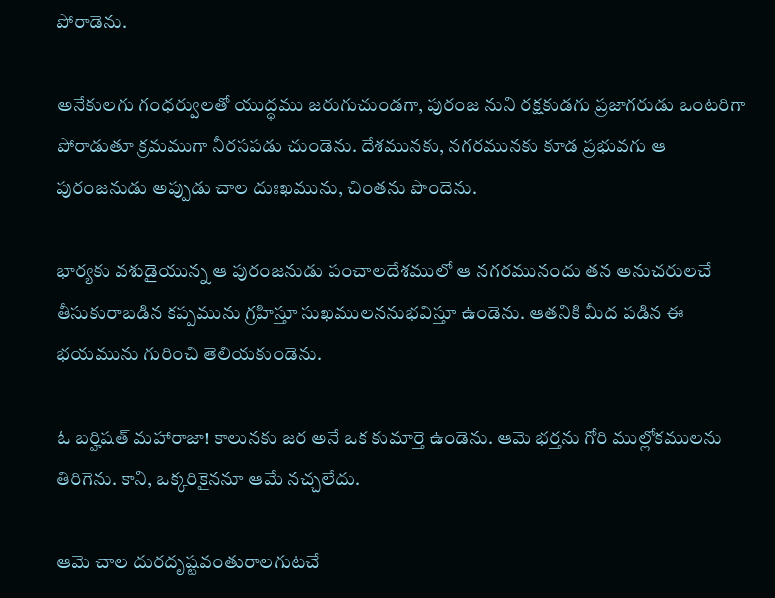పోరాడెను.

అనేకులగు గంధర్వులతో యుద్ధము జరుగుచుండగా, పురంజ నుని రక్షకుడగు ప్రజాగరుడు ఒంటరిగా పోరాడుతూ క్రమముగా నీరసపడు చుండెను. దేశమునకు, నగరమునకు కూడ ప్రభువగు ఆ పురంజనుడు అప్పుడు చాల దుఃఖమును, చింతను పొందెను.

భార్యకు వశుడైయున్న ఆ పురంజనుడు పంచాలదేశములో ఆ నగరమునందు తన అనుచరులచే తీసుకురాబడిన కప్పమును గ్రహిస్తూ సుఖములననుభవిస్తూ ఉండెను. ఆతనికి మీద పడిన ఈ భయమును గురించి తెలియకుండెను.

ఓ బర్హిషత్ మహారాజా! కాలునకు జర అనే ఒక కుమార్తె ఉండెను. ఆమె భర్తను గోరి ముల్లోకములను తిరిగెను. కాని, ఒక్కరికైననూ ఆమే నచ్చలేదు.

ఆమె చాల దురదృష్టవంతురాలగుటచే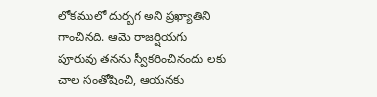లోకములో దుర్బగ అని ప్రఖ్యాతిని గాంచినది. ఆమె రాజర్షియగు పూరువు తనను స్వీకరించినందు లకు చాల సంతోషించి, ఆయనకు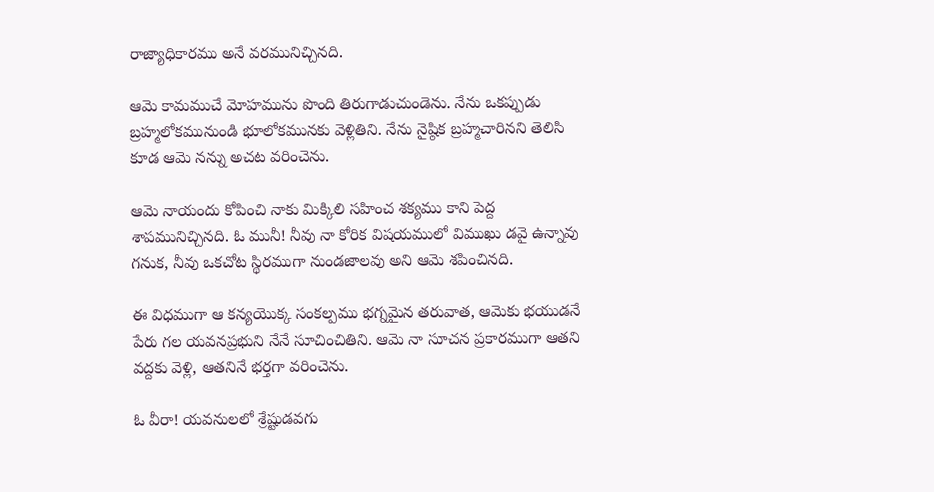రాజ్యాధికారము అనే వరమునిచ్చినది.

ఆమె కామముచే మోహమును పొంది తిరుగాడుచుండెను. నేను ఒకప్పుడు బ్రహ్మలోకమునుండి భూలోకమునకు వెళ్లితిని. నేను నైష్ఠిక బ్రహ్మచారినని తెలిసి కూడ ఆమె నన్ను అచట వరించెను.

ఆమె నాయందు కోపించి నాకు మిక్కిలి సహించ శక్యము కాని పెద్ద శాపమునిచ్చినది. ఓ మునీ! నీవు నా కోరిక విషయములో విముఖు డవై ఉన్నావు గనుక, నీవు ఒకచోట స్థిరముగా నుండజాలవు అని ఆమె శపించినది.

ఈ విధముగా ఆ కన్యయొక్క సంకల్పము భగ్నమైన తరువాత, ఆమెకు భయుడనే పేరు గల యవనప్రభుని నేనే సూచించితిని. ఆమె నా సూచన ప్రకారముగా ఆతని వద్దకు వెళ్లి, ఆతనినే భర్తగా వరించెను.

ఓ వీరా! యవనులలో శ్రేష్టుడవగు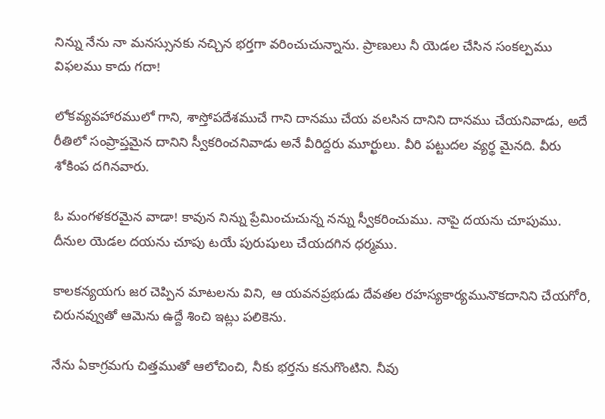నిన్ను నేను నా మనస్సునకు నచ్చిన భర్తగా వరించుచున్నాను. ప్రాణులు నీ యెడల చేసిన సంకల్పము విఫలము కాదు గదా!

లోకవ్యవహారములో గాని, శాస్తోపదేశముచే గాని దానము చేయ వలసిన దానిని దానము చేయనివాడు, అదే రీతిలో సంప్రాప్తమైన దానిని స్వీకరించనివాడు అనే వీరిద్దరు మూర్ఖులు. వీరి పట్టుదల వ్యర్థ మైనది. వీరు శోకింప దగినవారు.

ఓ మంగళకరమైన వాడా! కావున నిన్ను ప్రేమించుచున్న నన్ను స్వీకరించుము. నాపై దయను చూపుము. దీనుల యెడల దయను చూపు టయే పురుషులు చేయదగిన ధర్మము.

కాలకన్యయగు జర చెప్పిన మాటలను విని, ఆ యవనప్రభుడు దేవతల రహస్యకార్యమునొకదానిని చేయగోరి, చిరునవ్వుతో ఆమెను ఉద్దే శించి ఇట్లు పలికెను.

నేను ఏకాగ్రమగు చిత్తముతో ఆలోచించి, నీకు భర్తను కనుగొంటిని. నీవు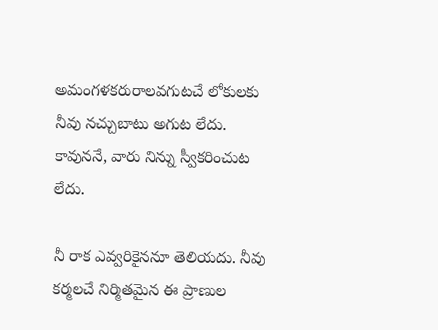అమంగళకరురాలవగుటచే లోకులకు నీవు నచ్చుబాటు అగుట లేదు. కావుననే, వారు నిన్ను స్వీకరించుట లేదు.

నీ రాక ఎవ్వరికైననూ తెలియదు. నీవు కర్మలచే నిర్మితమైన ఈ ప్రాణుల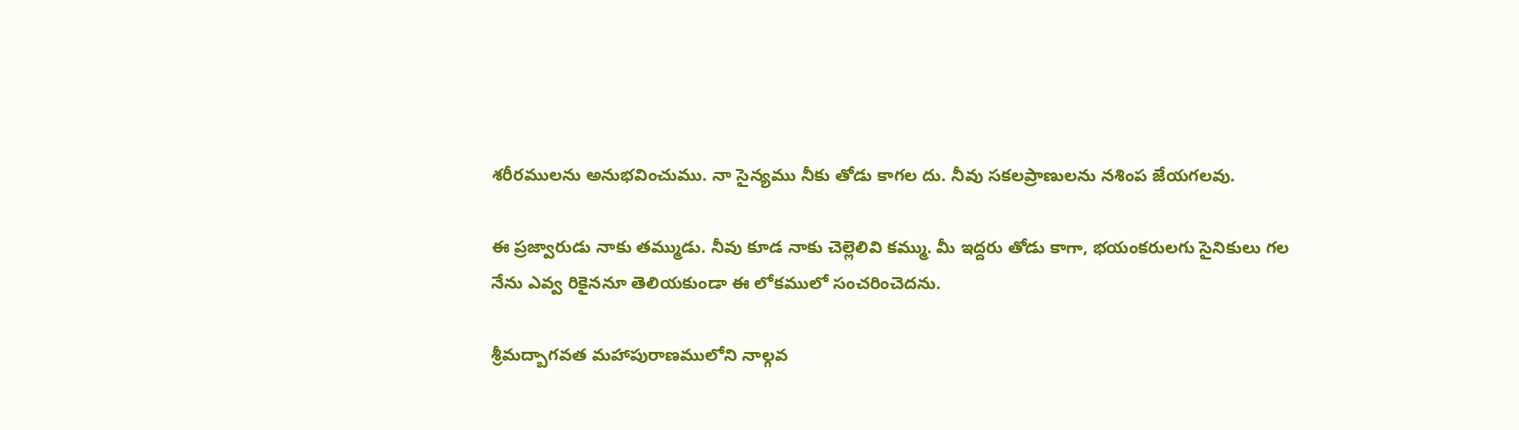శరీరములను అనుభవించుము. నా సైన్యము నీకు తోడు కాగల దు. నీవు సకలప్రాణులను నశింప జేయగలవు.

ఈ ప్రజ్వారుడు నాకు తమ్ముడు. నీవు కూడ నాకు చెల్లెలివి కమ్ము. మీ ఇద్దరు తోడు కాగా, భయంకరులగు సైనికులు గల నేను ఎవ్వ రికైననూ తెలియకుండా ఈ లోకములో సంచరించెదను.

శ్రీమద్బాగవత మహాపురాణములోని నాల్గవ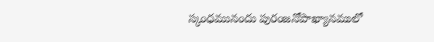స్కంధమునందు పురంజనోపాఖ్యానములో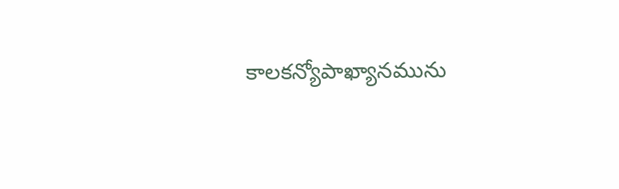కాలకన్యోపాఖ్యానమును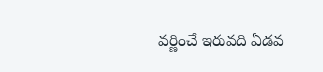వర్ణించే ఇరువది ఏడవ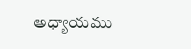అధ్యాయము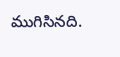ముగిసినది.